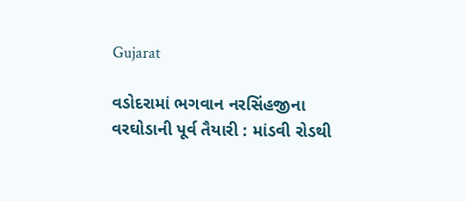Gujarat

વડોદરામાં ભગવાન નરસિંહજીના વરઘોડાની પૂર્વ તૈયારી : માંડવી રોડથી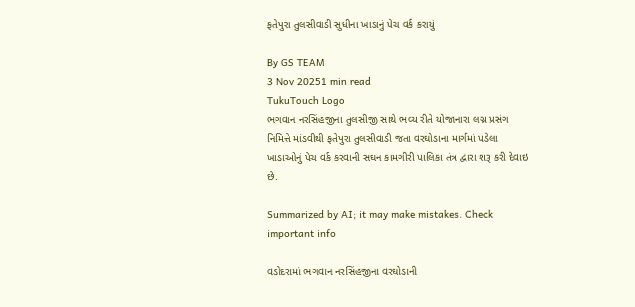ફતેપુરા તુલસીવાડી સુધીના ખાડાનું પેચ વર્ક કરાયું

By GS TEAM
3 Nov 20251 min read
TukuTouch Logo
ભગવાન નરસિંહજીના તુલસીજી સાથે ભવ્ય રીતે યોજાનારા લગ્ન પ્રસંગ નિમિત્તે માંડવીથી ફતેપુરા તુલસીવાડી જતા વરઘોડાના માર્ગમાં પડેલા ખાડાઓનું પેચ વર્ક કરવાની સઘન કામગીરી પાલિકા તંત્ર દ્વારા શરૂ કરી દેવાઇ છે.

Summarized by AI; it may make mistakes. Check important info

વડોદરામાં ભગવાન નરસિંહજીના વરઘોડાની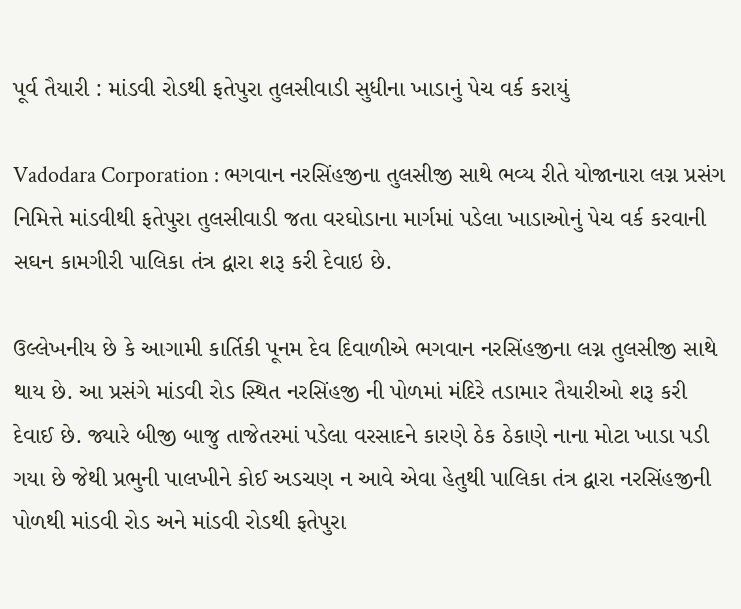પૂર્વ તૈયારી : માંડવી રોડથી ફતેપુરા તુલસીવાડી સુધીના ખાડાનું પેચ વર્ક કરાયું

Vadodara Corporation : ભગવાન નરસિંહજીના તુલસીજી સાથે ભવ્ય રીતે યોજાનારા લગ્ન પ્રસંગ નિમિત્તે માંડવીથી ફતેપુરા તુલસીવાડી જતા વરઘોડાના માર્ગમાં પડેલા ખાડાઓનું પેચ વર્ક કરવાની સઘન કામગીરી પાલિકા તંત્ર દ્વારા શરૂ કરી દેવાઇ છે.

ઉલ્લેખનીય છે કે આગામી કાર્તિકી પૂનમ દેવ દિવાળીએ ભગવાન નરસિંહજીના લગ્ન તુલસીજી સાથે થાય છે. આ પ્રસંગે માંડવી રોડ સ્થિત નરસિંહજી ની પોળમાં મંદિરે તડામાર તૈયારીઓ શરૂ કરી દેવાઈ છે. જ્યારે બીજી બાજુ તાજેતરમાં પડેલા વરસાદને કારણે ઠેક ઠેકાણે નાના મોટા ખાડા પડી ગયા છે જેથી પ્રભુની પાલખીને કોઈ અડચણ ન આવે એવા હેતુથી પાલિકા તંત્ર દ્વારા નરસિંહજીની પોળથી માંડવી રોડ અને માંડવી રોડથી ફતેપુરા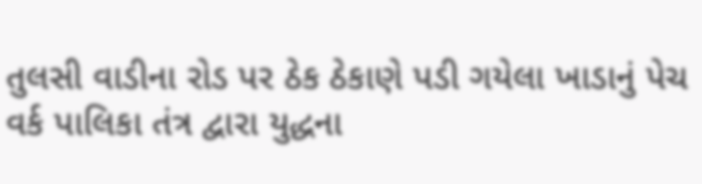તુલસી વાડીના રોડ પર ઠેક ઠેકાણે પડી ગયેલા ખાડાનું પેચ વર્ક પાલિકા તંત્ર દ્વારા યુદ્ધના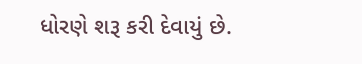ધોરણે શરૂ કરી દેવાયું છે.